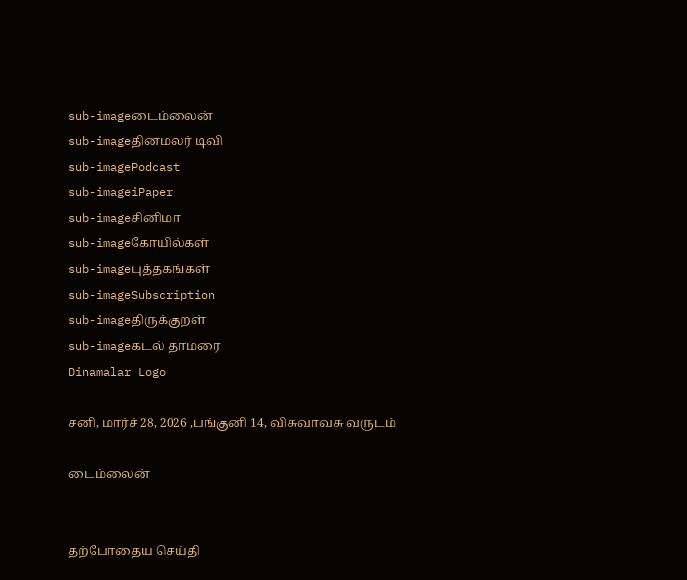sub-imageடைம்லைன்
sub-imageதினமலர் டிவி
sub-imagePodcast
sub-imageiPaper
sub-imageசினிமா
sub-imageகோயில்கள்
sub-imageபுத்தகங்கள்
sub-imageSubscription
sub-imageதிருக்குறள்
sub-imageகடல் தாமரை
Dinamalar Logo

சனி, மார்ச் 28, 2026 ,பங்குனி 14, விசுவாவசு வருடம்

டைம்லைன்


தற்போதைய செய்தி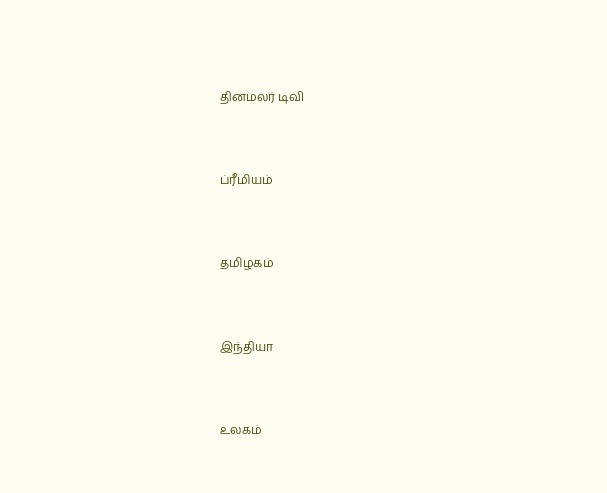தினமலர் டிவி


ப்ரீமியம்


தமிழகம்


இந்தியா


உலகம்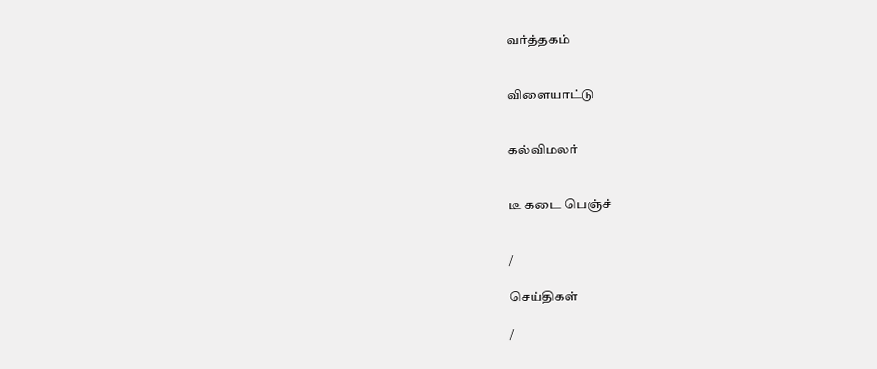வர்த்தகம்


விளையாட்டு


கல்விமலர்


டீ கடை பெஞ்ச்


/

செய்திகள்

/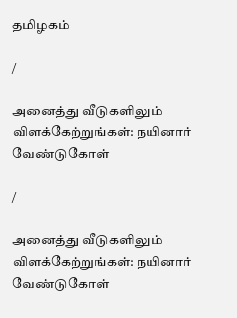தமிழகம்

/

அனைத்து வீடுகளிலும் விளக்கேற்றுங்கள்: நயினார் வேண்டுகோள்

/

அனைத்து வீடுகளிலும் விளக்கேற்றுங்கள்: நயினார் வேண்டுகோள்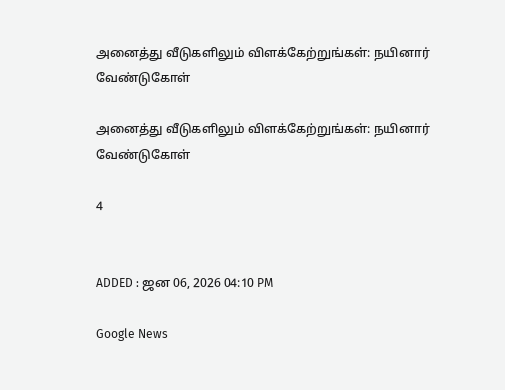அனைத்து வீடுகளிலும் விளக்கேற்றுங்கள்: நயினார் வேண்டுகோள்

அனைத்து வீடுகளிலும் விளக்கேற்றுங்கள்: நயினார் வேண்டுகோள்

4


ADDED : ஜன 06, 2026 04:10 PM

Google News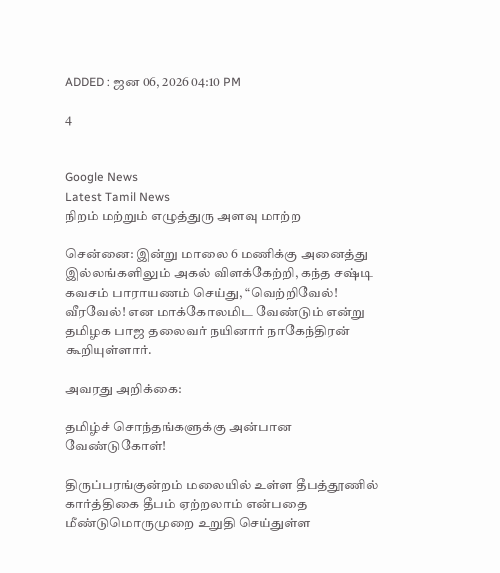ADDED : ஜன 06, 2026 04:10 PM

4


Google News
Latest Tamil News
நிறம் மற்றும் எழுத்துரு அளவு மாற்ற

சென்னை: இன்று மாலை 6 மணிக்கு அனைத்து இல்லங்களிலும் அகல் விளக்கேற்றி, கந்த சஷ்டி கவசம் பாராயணம் செய்து, “வெற்றிவேல்! வீரவேல்! என மாக்கோலமிட வேண்டும் என்று தமிழக பாஜ தலைவர் நயினார் நாகேந்திரன் கூறியுள்ளார்.

அவரது அறிக்கை:

தமிழ்ச் சொந்தங்களுக்கு அன்பான வேண்டுகோள்!

திருப்பரங்குன்றம் மலையில் உள்ள தீபத்தூணில் கார்த்திகை தீபம் ஏற்றலாம் என்பதை மீண்டுமொருமுறை உறுதி செய்துள்ள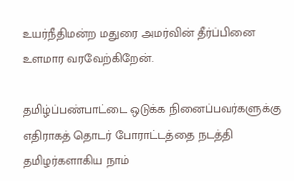உயர்நீதிமன்ற மதுரை அமர்வின் தீர்ப்பினை உளமார வரவேற்கிறேன்.

தமிழ்ப்பண்பாட்டை ஒடுக்க நினைப்பவர்களுக்கு எதிராகத் தொடர் போராட்டத்தை நடத்தி தமிழர்களாகிய நாம்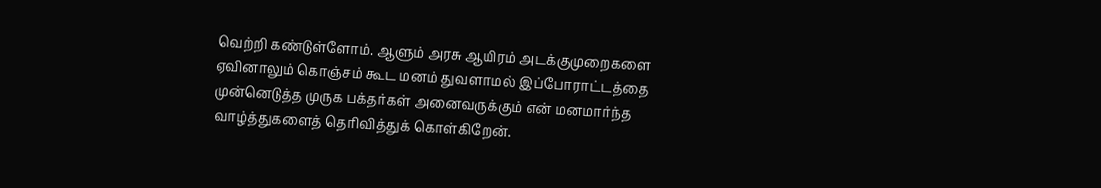வெற்றி கண்டுள்ளோம். ஆளும் அரசு ஆயிரம் அடக்குமுறைகளை ஏவினாலும் கொஞ்சம் கூட மனம் துவளாமல் இப்போராட்டத்தை முன்னெடுத்த முருக பக்தர்கள் அனைவருக்கும் என் மனமார்ந்த வாழ்த்துகளைத் தெரிவித்துக் கொள்கிறேன்.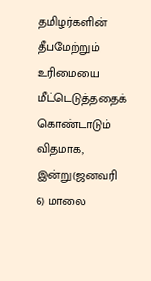தமிழர்களின் தீபமேற்றும் உரிமையை மீட்டெடுத்ததைக் கொண்டாடும் விதமாக, இன்று(ஜனவரி 6) மாலை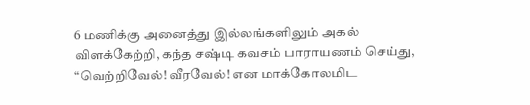6 மணிக்கு அனைத்து இல்லங்களிலும் அகல் விளக்கேற்றி, கந்த சஷ்டி கவசம் பாராயணம் செய்து, “வெற்றிவேல்! வீரவேல்! என மாக்கோலமிட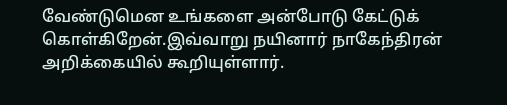வேண்டுமென உங்களை அன்போடு கேட்டுக் கொள்கிறேன்.இவ்வாறு நயினார் நாகேந்திரன் அறிக்கையில் கூறியுள்ளார்.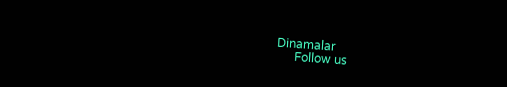Dinamalar
      Follow us